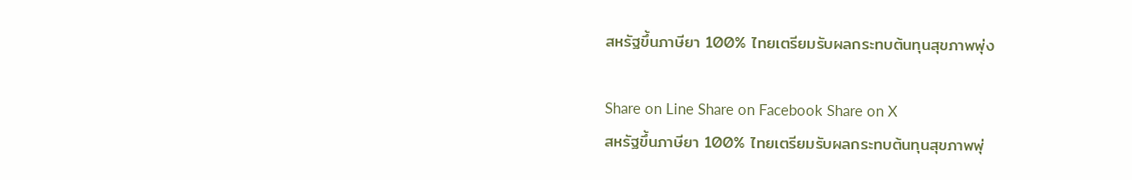สหรัฐขึ้นภาษียา 100% ไทยเตรียมรับผลกระทบต้นทุนสุขภาพพุ่ง

Share on Line Share on Facebook Share on X
สหรัฐขึ้นภาษียา 100% ไทยเตรียมรับผลกระทบต้นทุนสุขภาพพุ่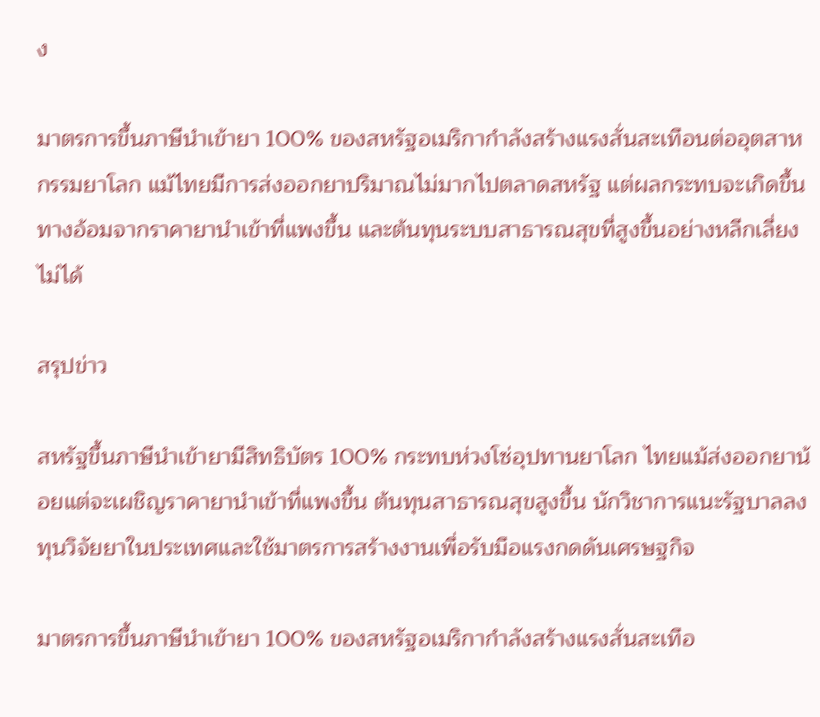ง

มาตรการขึ้นภาษีนำเข้ายา 100% ของสหรัฐอเมริกากำลังสร้างแรงสั่นสะเทือนต่ออุตสาหกรรมยาโลก แม้ไทยมีการส่งออกยาปริมาณไม่มากไปตลาดสหรัฐ แต่ผลกระทบจะเกิดขึ้นทางอ้อมจากราคายานำเข้าที่แพงขึ้น และต้นทุนระบบสาธารณสุขที่สูงขึ้นอย่างหลีกเลี่ยงไม่ได้

สรุปข่าว

สหรัฐขึ้นภาษีนำเข้ายามีสิทธิบัตร 100% กระทบห่วงโซ่อุปทานยาโลก ไทยแม้ส่งออกยาน้อยแต่จะเผชิญราคายานำเข้าที่แพงขึ้น ต้นทุนสาธารณสุขสูงขึ้น นักวิชาการแนะรัฐบาลลงทุนวิจัยยาในประเทศและใช้มาตรการสร้างงานเพื่อรับมือแรงกดดันเศรษฐกิจ

มาตรการขึ้นภาษีนำเข้ายา 100% ของสหรัฐอเมริกากำลังสร้างแรงสั่นสะเทือ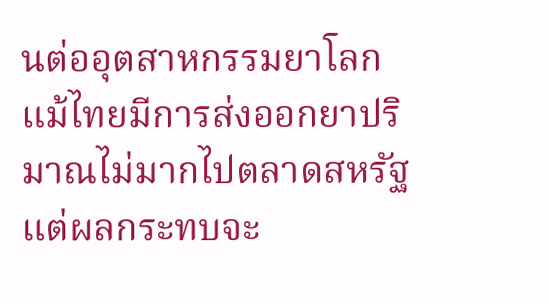นต่ออุตสาหกรรมยาโลก แม้ไทยมีการส่งออกยาปริมาณไม่มากไปตลาดสหรัฐ แต่ผลกระทบจะ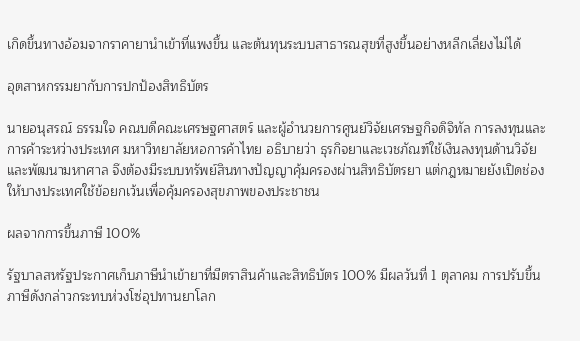เกิดขึ้นทางอ้อมจากราคายานำเข้าที่แพงขึ้น และต้นทุนระบบสาธารณสุขที่สูงขึ้นอย่างหลีกเลี่ยงไม่ได้

อุตสาหกรรมยากับการปกป้องสิทธิบัตร

นายอนุสรณ์ ธรรมใจ คณบดีคณะเศรษฐศาสตร์ และผู้อำนวยการศูนย์วิจัยเศรษฐกิจดิจิทัล การลงทุนและการค้าระหว่างประเทศ มหาวิทยาลัยหอการค้าไทย อธิบายว่า ธุรกิจยาและเวชภัณฑ์ใช้เงินลงทุนด้านวิจัยและพัฒนามหาศาล จึงต้องมีระบบทรัพย์สินทางปัญญาคุ้มครองผ่านสิทธิบัตรยา แต่กฎหมายยังเปิดช่องให้บางประเทศใช้ข้อยกเว้นเพื่อคุ้มครองสุขภาพของประชาชน

ผลจากการขึ้นภาษี 100%

รัฐบาลสหรัฐประกาศเก็บภาษีนำเข้ายาที่มีตราสินค้าและสิทธิบัตร 100% มีผลวันที่ 1 ตุลาคม การปรับขึ้นภาษีดังกล่าวกระทบห่วงโซ่อุปทานยาโลก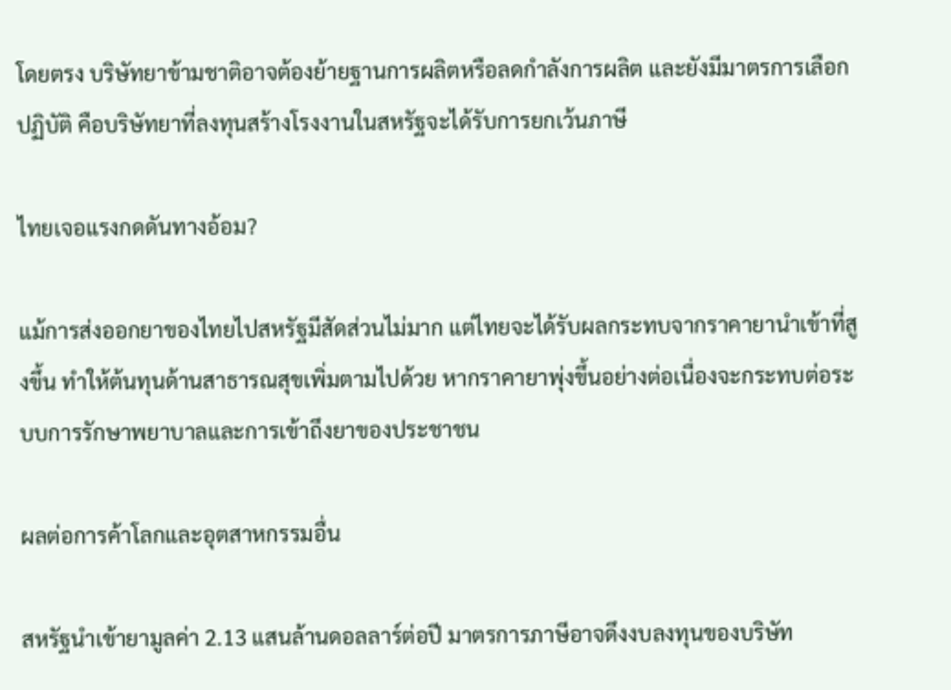โดยตรง บริษัทยาข้ามชาติอาจต้องย้ายฐานการผลิตหรือลดกำลังการผลิต และยังมีมาตรการเลือกปฏิบัติ คือบริษัทยาที่ลงทุนสร้างโรงงานในสหรัฐจะได้รับการยกเว้นภาษี

ไทยเจอแรงกดดันทางอ้อม?

แม้การส่งออกยาของไทยไปสหรัฐมีสัดส่วนไม่มาก แต่ไทยจะได้รับผลกระทบจากราคายานำเข้าที่สูงขึ้น ทำให้ต้นทุนด้านสาธารณสุขเพิ่มตามไปด้วย หากราคายาพุ่งขึ้นอย่างต่อเนื่องจะกระทบต่อระบบการรักษาพยาบาลและการเข้าถึงยาของประชาชน

ผลต่อการค้าโลกและอุตสาหกรรมอื่น

สหรัฐนำเข้ายามูลค่า 2.13 แสนล้านดอลลาร์ต่อปี มาตรการภาษีอาจดึงงบลงทุนของบริษัท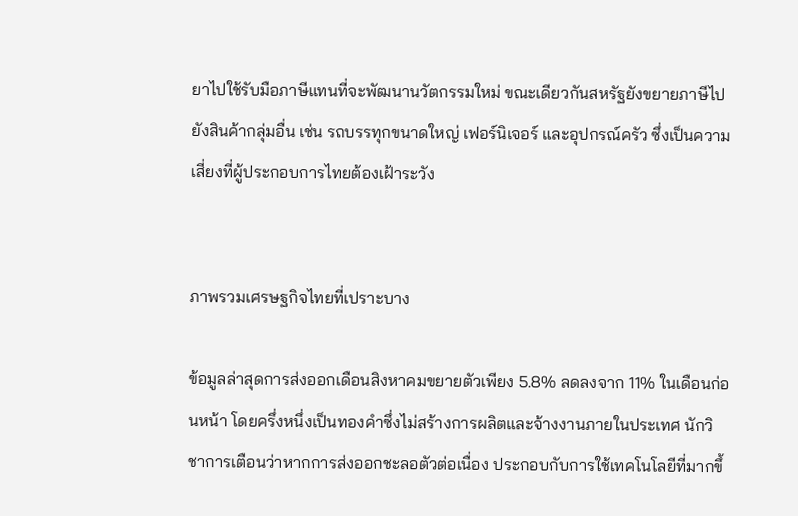ยาไปใช้รับมือภาษีแทนที่จะพัฒนานวัตกรรมใหม่ ขณะเดียวกันสหรัฐยังขยายภาษีไปยังสินค้ากลุ่มอื่น เช่น รถบรรทุกขนาดใหญ่ เฟอร์นิเจอร์ และอุปกรณ์ครัว ซึ่งเป็นความเสี่ยงที่ผู้ประกอบการไทยต้องเฝ้าระวัง


ภาพรวมเศรษฐกิจไทยที่เปราะบาง

ข้อมูลล่าสุดการส่งออกเดือนสิงหาคมขยายตัวเพียง 5.8% ลดลงจาก 11% ในเดือนก่อนหน้า โดยครึ่งหนึ่งเป็นทองคำซึ่งไม่สร้างการผลิตและจ้างงานภายในประเทศ นักวิชาการเตือนว่าหากการส่งออกชะลอตัวต่อเนื่อง ประกอบกับการใช้เทคโนโลยีที่มากขึ้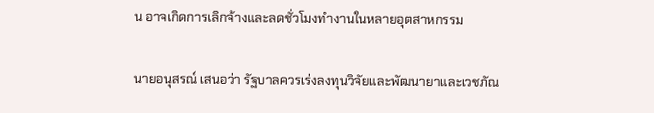น อาจเกิดการเลิกจ้างและลดชั่วโมงทำงานในหลายอุตสาหกรรม

นายอนุสรณ์ เสนอว่า รัฐบาลควรเร่งลงทุนวิจัยและพัฒนายาและเวชภัณ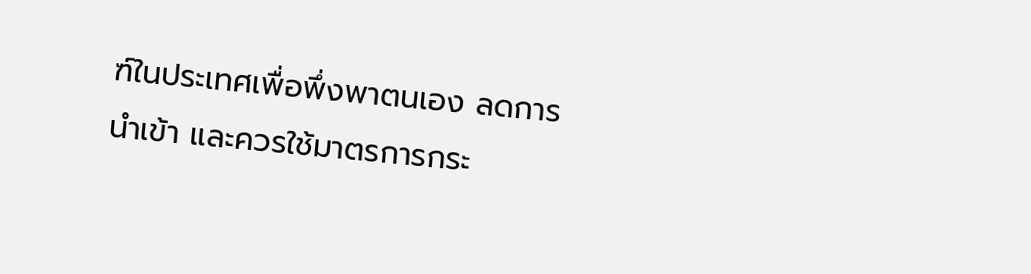ฑ์ในประเทศเพื่อพึ่งพาตนเอง ลดการนำเข้า และควรใช้มาตรการกระ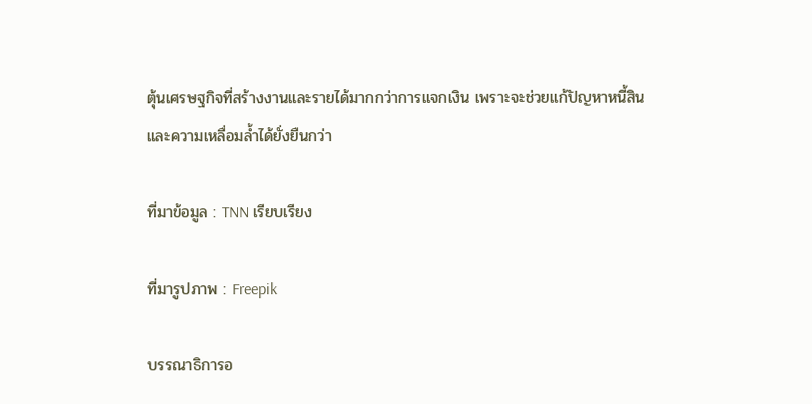ตุ้นเศรษฐกิจที่สร้างงานและรายได้มากกว่าการแจกเงิน เพราะจะช่วยแก้ปัญหาหนี้สินและความเหลื่อมล้ำได้ยั่งยืนกว่า

ที่มาข้อมูล : TNN เรียบเรียง

ที่มารูปภาพ : Freepik

บรรณาธิการอ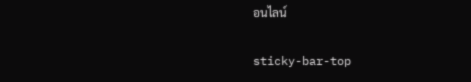อนไลน์

sticky-bar-top